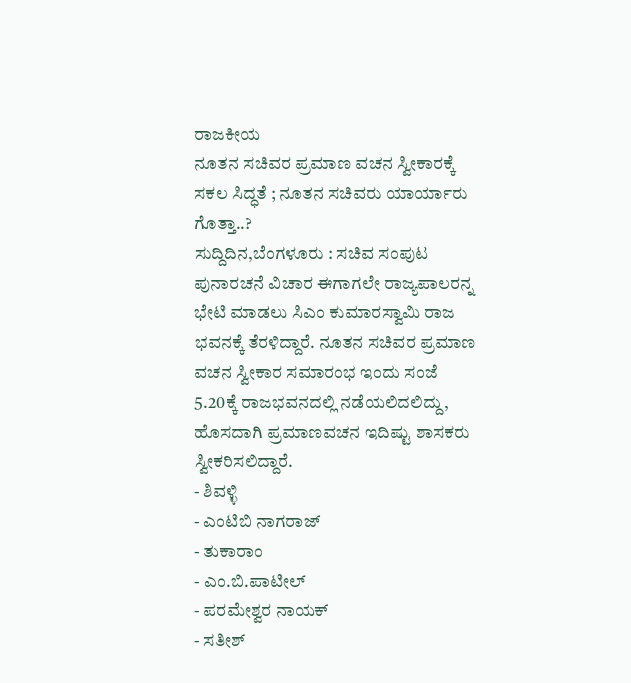ರಾಜಕೀಯ
ನೂತನ ಸಚಿವರ ಪ್ರಮಾಣ ವಚನ ಸ್ವೀಕಾರಕ್ಕೆ ಸಕಲ ಸಿದ್ಧತೆ ; ನೂತನ ಸಚಿವರು ಯಾರ್ಯಾರು ಗೊತ್ತಾ..?
ಸುದ್ದಿದಿನ,ಬೆಂಗಳೂರು : ಸಚಿವ ಸಂಪುಟ ಪುನಾರಚನೆ ವಿಚಾರ ಈಗಾಗಲೇ ರಾಜ್ಯಪಾಲರನ್ನ ಭೇಟಿ ಮಾಡಲು ಸಿಎಂ ಕುಮಾರಸ್ವಾಮಿ ರಾಜ ಭವನಕ್ಕೆ ತೆರಳಿದ್ದಾರೆ. ನೂತನ ಸಚಿವರ ಪ್ರಮಾಣ ವಚನ ಸ್ವೀಕಾರ ಸಮಾರಂಭ ಇಂದು ಸಂಜೆ 5.20ಕ್ಕೆ ರಾಜಭವನದಲ್ಲಿ ನಡೆಯಲಿದಲಿದ್ದು, ಹೊಸದಾಗಿ ಪ್ರಮಾಣವಚನ ಇದಿಷ್ಟು ಶಾಸಕರು ಸ್ವೀಕರಿಸಲಿದ್ದಾರೆ.
- ಶಿವಳ್ಳಿ
- ಎಂಟಿಬಿ ನಾಗರಾಜ್
- ತುಕಾರಾಂ
- ಎಂ.ಬಿ.ಪಾಟೀಲ್
- ಪರಮೇಶ್ವರ ನಾಯಕ್
- ಸತೀಶ್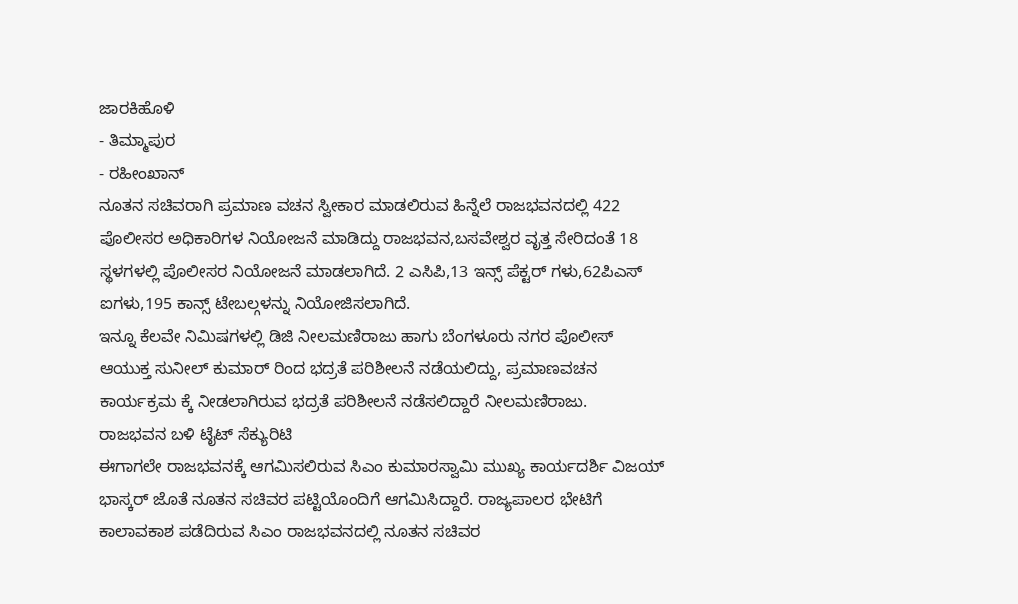ಜಾರಕಿಹೊಳಿ
- ತಿಮ್ಮಾಪುರ
- ರಹೀಂಖಾನ್
ನೂತನ ಸಚಿವರಾಗಿ ಪ್ರಮಾಣ ವಚನ ಸ್ವೀಕಾರ ಮಾಡಲಿರುವ ಹಿನ್ನೆಲೆ ರಾಜಭವನದಲ್ಲಿ 422 ಪೊಲೀಸರ ಅಧಿಕಾರಿಗಳ ನಿಯೋಜನೆ ಮಾಡಿದ್ದು ರಾಜಭವನ,ಬಸವೇಶ್ವರ ವೃತ್ತ ಸೇರಿದಂತೆ 18 ಸ್ಥಳಗಳಲ್ಲಿ ಪೊಲೀಸರ ನಿಯೋಜನೆ ಮಾಡಲಾಗಿದೆ. 2 ಎಸಿಪಿ,13 ಇನ್ಸ್ ಪೆಕ್ಟರ್ ಗಳು,62ಪಿಎಸ್ ಐಗಳು,195 ಕಾನ್ಸ್ ಟೇಬಲ್ಗಳನ್ನು ನಿಯೋಜಿಸಲಾಗಿದೆ.
ಇನ್ನೂ ಕೆಲವೇ ನಿಮಿಷಗಳಲ್ಲಿ ಡಿಜಿ ನೀಲಮಣಿರಾಜು ಹಾಗು ಬೆಂಗಳೂರು ನಗರ ಪೊಲೀಸ್ ಆಯುಕ್ತ ಸುನೀಲ್ ಕುಮಾರ್ ರಿಂದ ಭದ್ರತೆ ಪರಿಶೀಲನೆ ನಡೆಯಲಿದ್ದು, ಪ್ರಮಾಣವಚನ ಕಾರ್ಯಕ್ರಮ ಕ್ಕೆ ನೀಡಲಾಗಿರುವ ಭದ್ರತೆ ಪರಿಶೀಲನೆ ನಡೆಸಲಿದ್ದಾರೆ ನೀಲಮಣಿರಾಜು.
ರಾಜಭವನ ಬಳಿ ಟೈಟ್ ಸೆಕ್ಯುರಿಟಿ
ಈಗಾಗಲೇ ರಾಜಭವನಕ್ಕೆ ಆಗಮಿಸಲಿರುವ ಸಿಎಂ ಕುಮಾರಸ್ವಾಮಿ ಮುಖ್ಯ ಕಾರ್ಯದರ್ಶಿ ವಿಜಯ್ ಭಾಸ್ಕರ್ ಜೊತೆ ನೂತನ ಸಚಿವರ ಪಟ್ಟಿಯೊಂದಿಗೆ ಆಗಮಿಸಿದ್ದಾರೆ. ರಾಜ್ಯಪಾಲರ ಭೇಟಿಗೆ ಕಾಲಾವಕಾಶ ಪಡೆದಿರುವ ಸಿಎಂ ರಾಜಭವನದಲ್ಲಿ ನೂತನ ಸಚಿವರ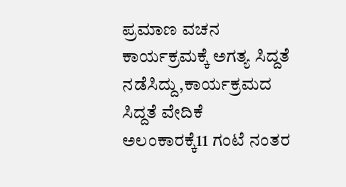ಪ್ರಮಾಣ ವಚನ ಕಾರ್ಯಕ್ರಮಕ್ಕೆ ಅಗತ್ಯ ಸಿದ್ದತೆ ನಡೆಸಿದ್ದು,ಕಾರ್ಯಕ್ರಮದ ಸಿದ್ದತೆ ವೇದಿಕೆ ಅಲಂಕಾರಕ್ಕೆ11 ಗಂಟೆ ನಂತರ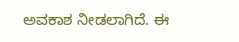ಅವಕಾಶ ನೀಡಲಾಗಿದೆ. ಈ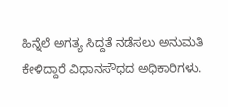ಹಿನ್ನೆಲೆ ಅಗತ್ಯ ಸಿದ್ದತೆ ನಡೆಸಲು ಅನುಮತಿ ಕೇಳಿದ್ದಾರೆ ವಿಧಾನಸೌಧದ ಅಧಿಕಾರಿಗಳು.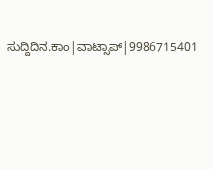ಸುದ್ದಿದಿನ.ಕಾಂ|ವಾಟ್ಸಾಪ್|9986715401